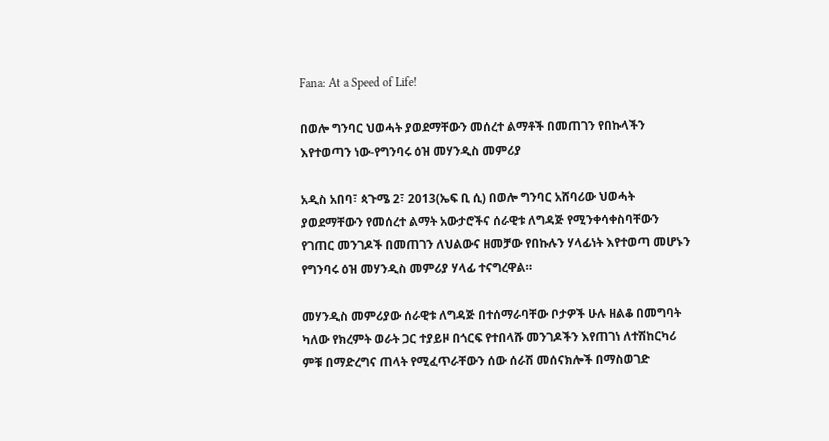Fana: At a Speed of Life!

በወሎ ግንባር ህወሓት ያወደማቸውን መሰረተ ልማቶች በመጠገን የበኩላችን እየተወጣን ነው-የግንባሩ ዕዝ መሃንዲስ መምሪያ

አዲስ አበባ፣ ጳጉሜ 2፣ 2013(ኤፍ ቢ ሲ) በወሎ ግንባር አሸባሪው ህወሓት ያወደማቸውን የመሰረተ ልማት አውታሮችና ሰራዊቱ ለግዳጅ የሚንቀሳቀስባቸውን የገጠር መንገዶች በመጠገን ለህልውና ዘመቻው የበኩሉን ሃላፊነት እየተወጣ መሆኑን የግንባሩ ዕዝ መሃንዲስ መምሪያ ሃላፊ ተናግረዋል።

መሃንዲስ መምሪያው ሰራዊቱ ለግዳጅ በተሰማራባቸው ቦታዎች ሁሉ ዘልቆ በመግባት ካለው የክረምት ወራት ጋር ተያይዞ በጎርፍ የተበላሹ መንገዶችን እየጠገነ ለተሽከርካሪ ምቹ በማድረግና ጠላት የሚፈጥራቸውን ሰው ሰራሽ መሰናክሎች በማስወገድ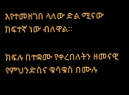እየተመዘገበ ላለው ድል ሚናው ከፍተኛ ነው ብለዋል።

ክፍሉ በተቋሙ የቀረበለትን ዘመናዊ የምህንድስና ቁሳቁስ በሙሉ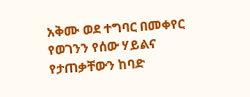አቅሙ ወደ ተግባር በመቀየር የወገንን የሰው ሃይልና የታጠቃቸውን ከባድ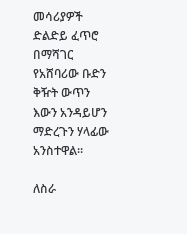መሳሪያዎች ድልድይ ፈጥሮ በማሻገር የአሸባሪው ቡድን ቅዥት ውጥን እውን አንዳይሆን ማድረጉን ሃላፊው አንስተዋል።

ለስራ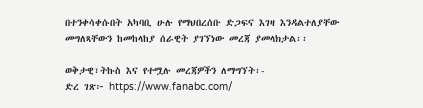በተንቀሳቀሱበት አካባቢ ሁሉ የማህበረሰቡ ድጋፍና እገዛ እንዳልተለያቸው መግለጻቸውን ከመከላከያ ሰራዊት ያገኘነው መረጃ ያመላክታል፡፡

ወቅታዊ፣ትኩስ እና የተሟሉ መረጃዎችን ለማግኘት፡-
ድረ ገጽ፦ https://www.fanabc.com/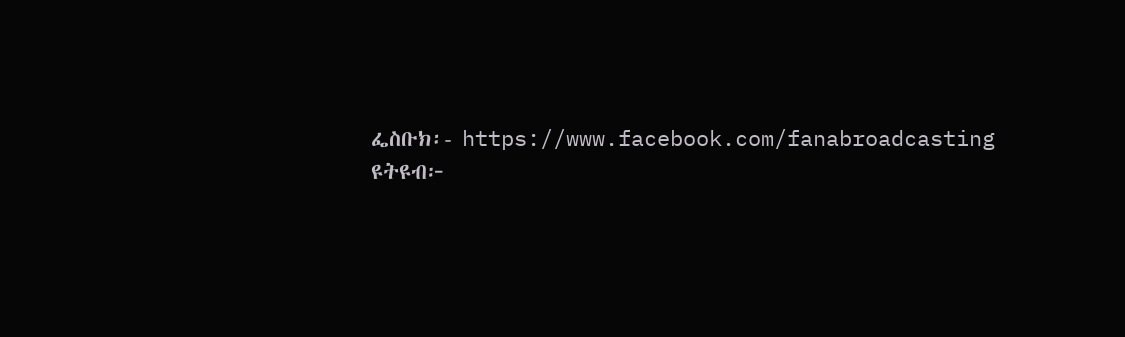ፌስቡክ፡- https://www.facebook.com/fanabroadcasting
ዩትዩብ፦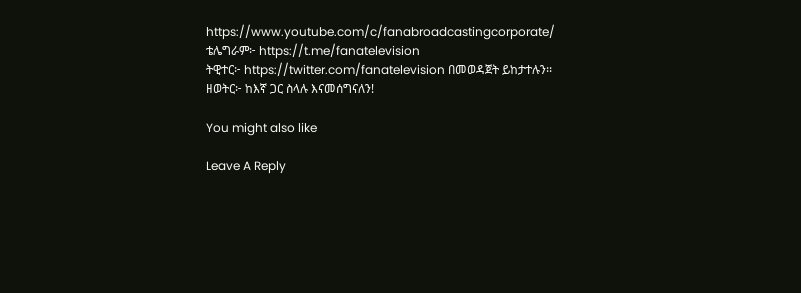https://www.youtube.com/c/fanabroadcastingcorporate/
ቴሌግራም፦ https://t.me/fanatelevision
ትዊተር፦ https://twitter.com/fanatelevision በመወዳጀት ይከታተሉን፡፡
ዘወትር፦ ከእኛ ጋር ስላሉ እናመሰግናለን!

You might also like

Leave A Reply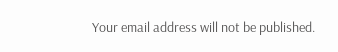Your email address will not be published.